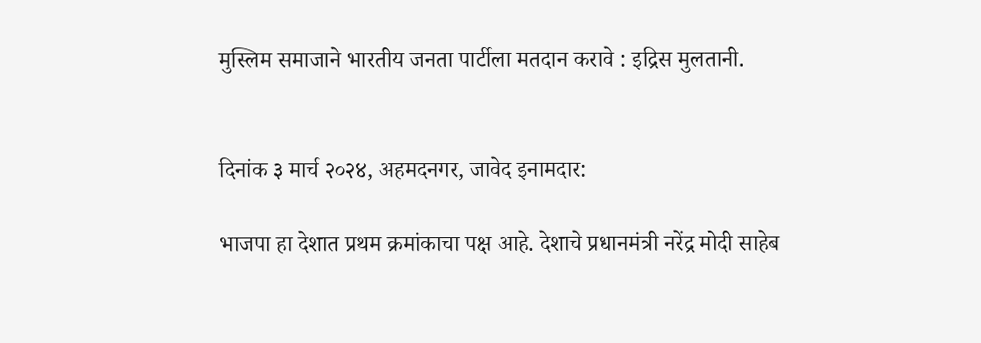मुस्लिम समाजाने भारतीय जनता पार्टीला मतदान करावे : इद्रिस मुलतानी.


दिनांक ३ मार्च २०२४, अहमदनगर, जावेद इनामदार:

भाजपा हा देशात प्रथम क्रमांकाचा पक्ष आहे. देशाचे प्रधानमंत्री नरेंद्र मोदी साहेब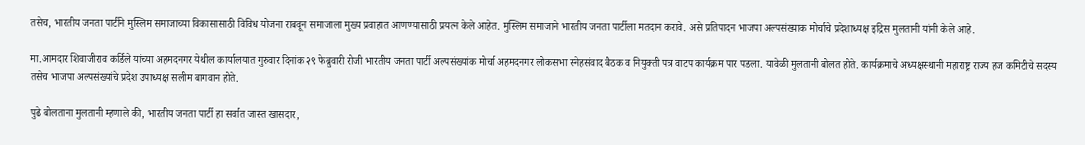तसेच, भारतीय जनता पार्टीने मुस्लिम समाजाच्या विकासासाठी विविध योजना राबवून समाजाला मुख्य प्रवाहात आणण्यासाठी प्रयत्न केले आहेत. मुस्लिम समाजाने भारतीय जनता पार्टीला मतदान करावे. असे प्रतिपादन भाजपा अल्पसंख्याक मोर्चाचे प्रदेशाध्यक्ष इद्रिस मुलतानी यांनी केले आहे.

मा.आमदार शिवाजीराव कर्डिले यांच्या अहमदनगर येथील कार्यालयात गुरुवार दिनांक २९ फेब्रुवारी रोजी भारतीय जनता पार्टी अल्पसंख्यांक मोर्चा अहमदनगर लोकसभा स्नेहसंवाद बैठक व नियुक्ती पत्र वाटप कार्यक्रम पार पडला. यावेळी मुलतानी बोलत होते. कार्यक्रमाचे अध्यक्षस्थानी महाराष्ट्र राज्य हज कमिटीचे सदस्य तसेच भाजपा अल्पसंख्यांचे प्रदेश उपाध्यक्ष सलीम बागवान होते.

पुढे बोलताना मुलतानी म्हणाले की, भारतीय जनता पार्टी हा सर्वात जास्त खासदार,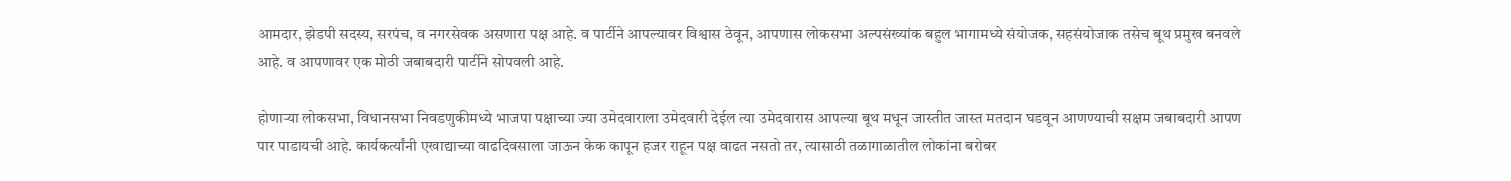आमदार, झेडपी सदस्य, सरपंच, व नगरसेवक असणारा पक्ष आहे. व पार्टीने आपल्यावर विश्वास ठेवून, आपणास लोकसभा अल्पसंख्यांक बहुल भागामध्ये संयोजक, सहसंयोजाक तसेच बूथ प्रमुख बनवले आहे. व आपणावर एक मोठी जबाबदारी पार्टीने सोपवली आहे.

होणाऱ्या लोकसभा, विधानसभा निवडणुकीमध्ये भाजपा पक्षाच्या ज्या उमेदवाराला उमेदवारी देईल त्या उमेदवारास आपल्या बूथ मधून जास्तीत जास्त मतदान घडवून आणण्याची सक्षम जबाबदारी आपण पार पाडायची आहे. कार्यकर्त्यांनी एखाद्याच्या वाढदिवसाला जाऊन केक कापून हजर राहून पक्ष वाढत नसतो तर, त्यासाठी तळागाळातील लोकांना बरोबर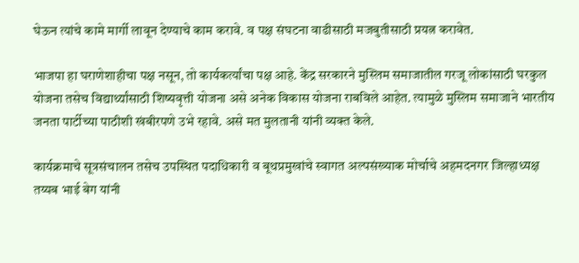घेऊन त्यांचे कामे मार्गी लावून देण्याचे काम करावे. व पक्ष संघटना वाढीसाठी मजबुतीसाठी प्रयत्न करावेत.

भाजपा हा घराणेशाहीचा पक्ष नसून, तो कार्यकर्त्यांचा पक्ष आहे. केंद्र सरकारने मुस्लिम समाजातील गरजू लोकांसाठी घरकुल योजना तसेच विद्यार्थ्यांसाठी शिष्यवृत्ती योजना असे अनेक विकास योजना राबविले आहेत. त्यामुळे मुस्लिम समाजाने भारतीय जनता पार्टीच्या पाठीशी खंबीरपणे उभे रहावे. असे मत मुलतानी यांनी व्यक्त केले.

कार्यक्रमाचे सूत्रसंचालन तसेच उपस्थित पदाधिकारी व बूथप्रमुखांचे स्वागत अल्पसंख्याक मोर्चाचे अहमदनगर जिल्हाध्यक्ष तय्यब भाई बेग यांनी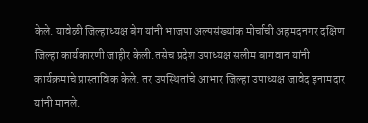केले. यावेळी जिल्हाध्यक्ष बेग यांनी भाजपा अल्पसंख्यांक मोर्चाची अहमदनगर दक्षिण जिल्हा कार्यकारणी जाहीर केली.तसेच प्रदेश उपाध्यक्ष सलीम बागवान यांनी कार्यक्रमाचे प्रास्ताविक केले. तर उपस्थितांचे आभार जिल्हा उपाध्यक्ष जावेद इनामदार यांनी मानले.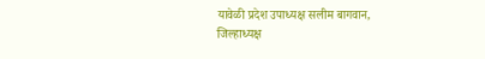यावेळी प्रदेश उपाध्यक्ष सलीम बागवान, जिल्हाध्यक्ष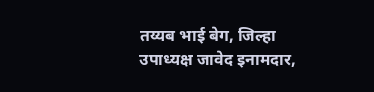तय्यब भाई बेग, जिल्हा उपाध्यक्ष जावेद इनामदार,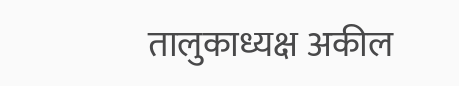तालुकाध्यक्ष अकील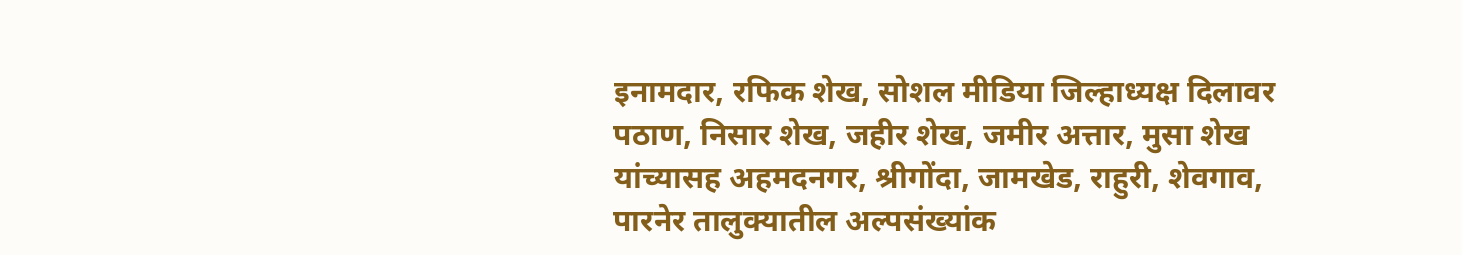इनामदार, रफिक शेख, सोशल मीडिया जिल्हाध्यक्ष दिलावर पठाण, निसार शेख, जहीर शेख, जमीर अत्तार, मुसा शेख यांच्यासह अहमदनगर, श्रीगोंदा, जामखेड, राहुरी, शेवगाव, पारनेर तालुक्यातील अल्पसंख्यांक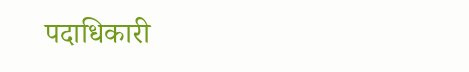पदाधिकारी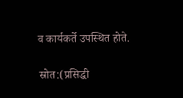व कार्यकर्ते उपस्थित होते.

स्रोत:(प्रसिद्धी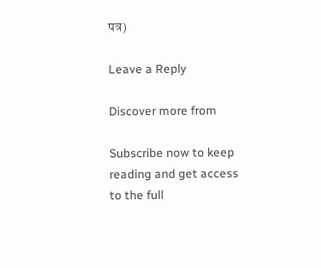पत्र)

Leave a Reply

Discover more from

Subscribe now to keep reading and get access to the full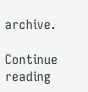archive.

Continue reading